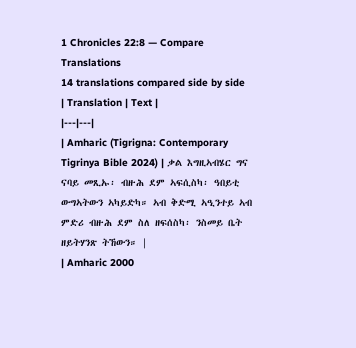1 Chronicles 22:8 — Compare Translations
14 translations compared side by side
| Translation | Text |
|---|---|
| Amharic (Tigrigna: Contemporary Tigrinya Bible 2024) | ቃል እግዚኣብሄር ግና ናባይ መጺኡ፡ ብዙሕ ደም ኣፍሲስካ፡ ዓበይቲ ውግኣትውን ኣካይድካ። ኣብ ቅድሚ ኣዒንተይ ኣብ ምድሪ ብዙሕ ደም ስለ ዘፍሰስካ፡ ንስመይ ቤት ዘይትሃንጽ ትኸውን። |
| Amharic 2000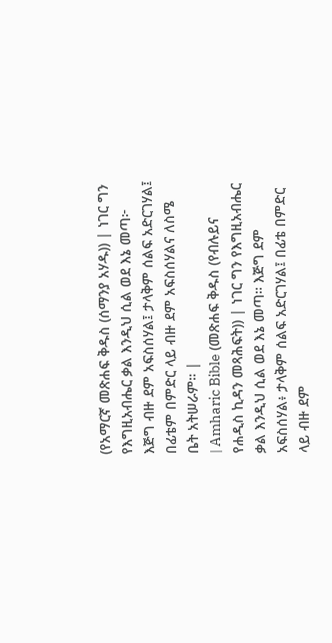(የአማርኛ መጽሐፍ ቅዱስ (ሰማንያ አሃዱ)) | ነገር ግን የእግዚአብሔር ቃል እንዲህ ሲል ወደ እኔ መጣ፦ እጅግ ብዙ ደም አፍስሰሃል፤ ታላቅም ሰልፍ አድርገሃል፤ በፊቴም በምድር ላይ ብዙ ደም አፍስሰሃልና ለስሜ ቤት አትሠራም። |
| Amharic Bible (መጽሐፍ ቅዱስ (የብሉይና የሐዲስ ኪዳን መጻሕፍት)) | ነገር ግን የእግዚአብሔር ቃል እንዲህ ሲል ወደ እኔ መጣ። እጅግ ደም አፍስሰሃል፥ ታላቅም ሰልፍ አድርገሃል፤ በፊቴ በምድር ላይ ብዙ ደም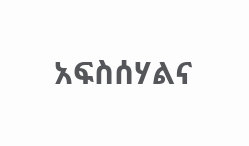አፍስሰሃልና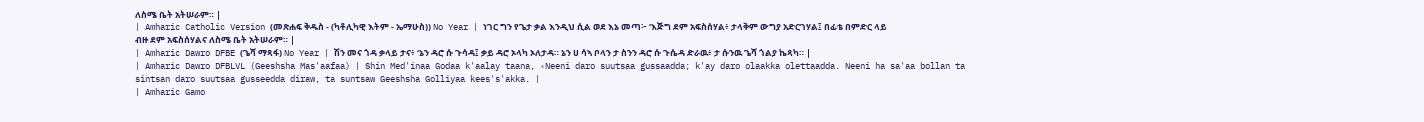ለስሜ ቤት አትሠራም። |
| Amharic Catholic Version (መጽሐፍ ቅዱስ - (ካቶሊካዊ እትም - ኤማሁስ)) No Year | ነገር ግን የጌታ ቃል እንዲህ ሲል ወደ እኔ መጣ፦ ‘እጅግ ደም አፍስሰሃል፥ ታላቅም ውግያ አድርገሃል፤ በፊቴ በምድር ላይ ብዙ ደም አፍስሰሃልና ለስሜ ቤት አትሠራም። |
| Amharic Dawro DFBE (ጌሻ ማጻፋ) No Year | ሽን መና ጎዳ ቃላይ ታና፥ ‘ኔን ዳሮ ሱ ጉሳዳ፤ ቃይ ዳሮ ኦላካ ኦለታዳ። ኔን ሀ ሳኣ ቦላን ታ ስንን ዳሮ ሱ ጉሴዳ ድራዉ፥ ታ ሱንዉ ጌሻ ጎልያ ኬጻካ። |
| Amharic Dawro DFBLVL (Geeshsha Mas'aafaa) | Shin Med'inaa Godaa k'aalay taana, ‹Neeni daro suutsaa gussaadda; k'ay daro olaakka olettaadda. Neeni ha sa'aa bollan ta sintsan daro suutsaa gusseedda diraw, ta suntsaw Geeshsha Golliyaa kees's'akka. |
| Amharic Gamo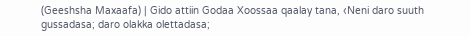(Geeshsha Maxaafa) | Gido attiin Godaa Xoossaa qaalay tana, ‹Neni daro suuth gussadasa; daro olakka olettadasa;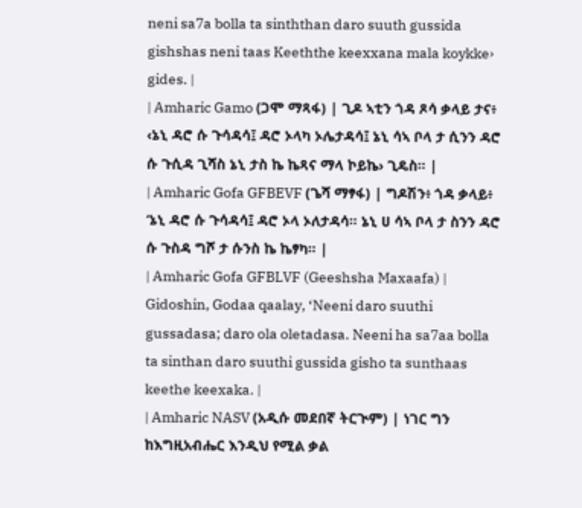neni sa7a bolla ta sinththan daro suuth gussida gishshas neni taas Keeththe keexxana mala koykke› gides. |
| Amharic Gamo (ጋሞ ማጻፋ) | ጊዶ ኣቲን ጎዳ ጾሳ ቃላይ ታና፥ ‹ኔኒ ዳሮ ሱ ጉሳዳሳ፤ ዳሮ ኦላካ ኦሌታዳሳ፤ ኔኒ ሳኣ ቦላ ታ ሲንን ዳሮ ሱ ጉሲዳ ጊሻስ ኔኒ ታስ ኬ ኬጻና ማላ ኮይኬ› ጊዴስ። |
| Amharic Gofa GFBEVF (ጌሻ ማፃፋ) | ግዶሽን፥ ጎዳ ቃላይ፥ ‘ኔኒ ዳሮ ሱ ጉሳዳሳ፤ ዳሮ ኦላ ኦለታዳሳ። ኔኒ ሀ ሳኣ ቦላ ታ ስንን ዳሮ ሱ ጉስዳ ግሾ ታ ሱንስ ኬ ኬፃካ። |
| Amharic Gofa GFBLVF (Geeshsha Maxaafa) | Gidoshin, Godaa qaalay, ‘Neeni daro suuthi gussadasa; daro ola oletadasa. Neeni ha sa7aa bolla ta sinthan daro suuthi gussida gisho ta sunthaas keethe keexaka. |
| Amharic NASV (አዲሱ መደበኛ ትርጒም) | ነገር ግን ከእግዚአብሔር እንዲህ የሚል ቃል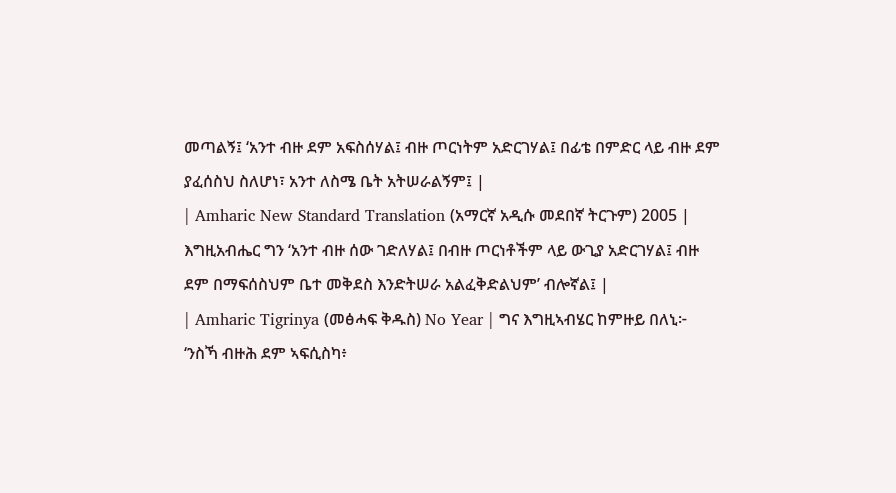መጣልኝ፤ ‘አንተ ብዙ ደም አፍስሰሃል፤ ብዙ ጦርነትም አድርገሃል፤ በፊቴ በምድር ላይ ብዙ ደም ያፈሰስህ ስለሆነ፣ አንተ ለስሜ ቤት አትሠራልኝም፤ |
| Amharic New Standard Translation (አማርኛ አዲሱ መደበኛ ትርጉም) 2005 | እግዚአብሔር ግን ‘አንተ ብዙ ሰው ገድለሃል፤ በብዙ ጦርነቶችም ላይ ውጊያ አድርገሃል፤ ብዙ ደም በማፍሰስህም ቤተ መቅደስ እንድትሠራ አልፈቅድልህም’ ብሎኛል፤ |
| Amharic Tigrinya (መፅሓፍ ቅዱስ) No Year | ግና እግዚኣብሄር ከምዙይ በለኒ፦ ‘ንስኻ ብዙሕ ደም ኣፍሲስካ፥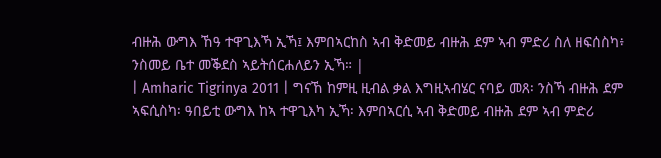ብዙሕ ውግእ ኸዓ ተዋጊእኻ ኢኻ፤ እምበኣርከስ ኣብ ቅድመይ ብዙሕ ደም ኣብ ምድሪ ስለ ዘፍሰስካ፥ ንስመይ ቤተ መቕደስ ኣይትሰርሐለይን ኢኻ። |
| Amharic Tigrinya 2011 | ግናኸ ከምዚ ዚብል ቃል እግዚኣብሄር ናባይ መጸ፡ ንስኻ ብዙሕ ደም ኣፍሲስካ፡ ዓበይቲ ውግእ ከኣ ተዋጊእካ ኢኻ፡ እምበኣርሲ ኣብ ቅድመይ ብዙሕ ደም ኣብ ምድሪ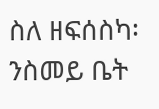ስለ ዘፍሰስካ፡ ንስመይ ቤት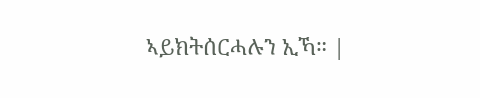ኣይክትሰርሓሉን ኢኻ። |